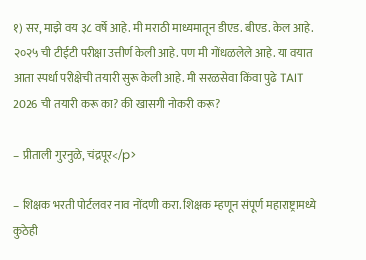१) सर, माझे वय ३८ वर्षे आहे. मी मराठी माध्यमातून डीएड. बीएड. केल आहे. २०२५ ची टीईटी परीक्षा उत्तीर्ण केली आहे. पण मी गोंधळलेले आहे. या वयात आता स्पर्धा परीक्षेची तयारी सुरू केली आहे. मी सरळसेवा किंवा पुढे TAIT 2026 ची तयारी करू का? की खासगी नोकरी करू?

– प्रीताली गुरनुळे, चंद्रपूर</p>

– शिक्षक भरती पोर्टलवर नाव नोंदणी करा. शिक्षक म्हणून संपूर्ण महाराष्ट्रामध्ये कुठेही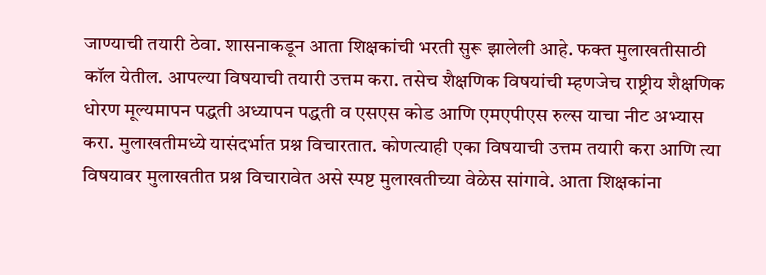जाण्याची तयारी ठेवा. शासनाकडून आता शिक्षकांची भरती सुरू झालेली आहे. फक्त मुलाखतीसाठी कॉल येतील. आपल्या विषयाची तयारी उत्तम करा. तसेच शैक्षणिक विषयांची म्हणजेच राष्ट्रीय शैक्षणिक धोरण मूल्यमापन पद्धती अध्यापन पद्धती व एसएस कोड आणि एमएपीएस रुल्स याचा नीट अभ्यास करा. मुलाखतीमध्ये यासंदर्भात प्रश्न विचारतात. कोणत्याही एका विषयाची उत्तम तयारी करा आणि त्या विषयावर मुलाखतीत प्रश्न विचारावेत असे स्पष्ट मुलाखतीच्या वेळेस सांगावे. आता शिक्षकांना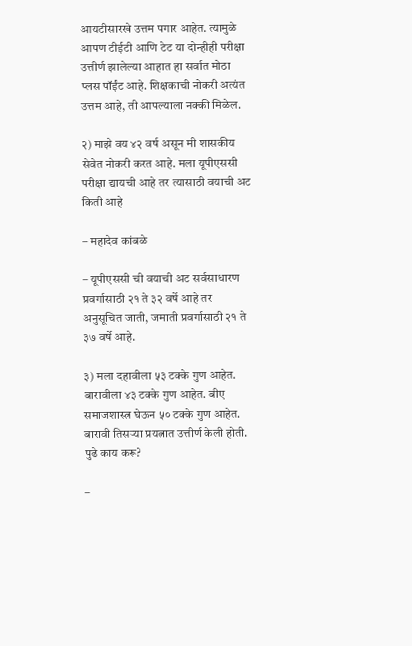आयटीसारखे उत्तम पगार आहेत. त्यामुळे आपण टीईटी आणि टेट या दोन्हीही परीक्षा उत्तीर्ण झालेल्या आहात हा सर्वात मोठा प्लस पॉईंट आहे. शिक्षकाची नोकरी अत्यंत उत्तम आहे, ती आपल्याला नक्की मिळेल.

२) माझे वय ४२ वर्ष असून मी शासकीय सेवेत नोकरी करत आहे. मला यूपीएससी परीक्षा द्यायची आहे तर त्यासाठी वयाची अट किती आहे

– महादेव कांबळे

– यूपीएससी ची वयाची अट सर्वसाधारण प्रवर्गासाठी २१ ते ३२ वर्षे आहे तर अनुसूचित जाती, जमाती प्रवर्गासाठी २१ ते ३७ वर्षे आहे.

३) मला दहावीला ५३ टक्के गुण आहेत. बारावीला ४३ टक्के गुण आहेत. बीए समाजशास्त्र घेऊन ५० टक्के गुण आहेत. बारावी तिसर्‍या प्रयत्नात उत्तीर्ण केली होती. पुढे काय करू?

–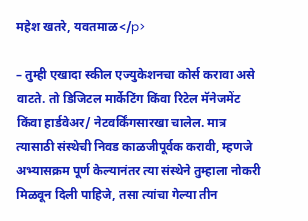महेश खतरे, यवतमाळ</p>

– तुम्ही एखादा स्कील एज्युकेशनचा कोर्स करावा असे वाटते. तो डिजिटल मार्केटिंग किंवा रिटेल मॅनेजमेंट किंवा हार्डवेअर/ नेटवर्किंगसारखा चालेल. मात्र त्यासाठी संस्थेची निवड काळजीपूर्वक करावी, म्हणजे अभ्यासक्रम पूर्ण केल्यानंतर त्या संस्थेने तुम्हाला नोकरी मिळवून दिली पाहिजे, तसा त्यांचा गेल्या तीन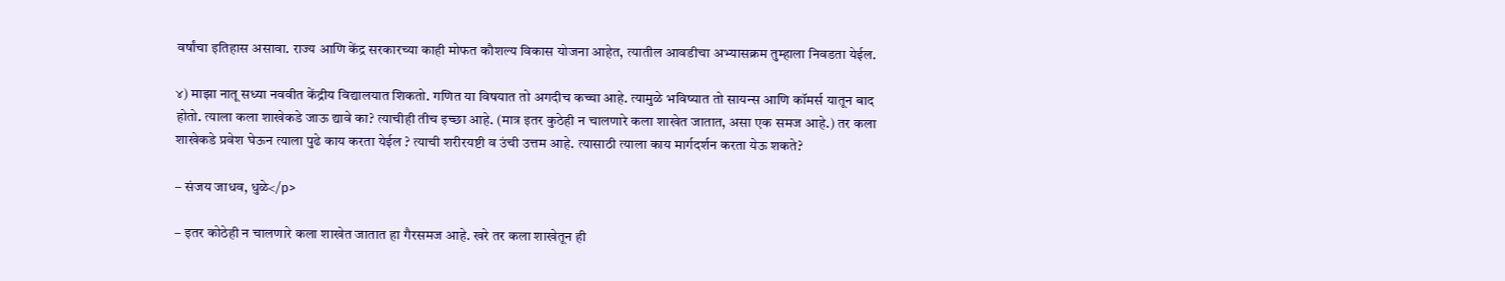वर्षांचा इतिहास असावा. राज्य आणि केंद्र सरकारच्या काही मोफत कौशल्य विकास योजना आहेत, त्यातील आवडीचा अभ्यासक्रम तुम्हाला निवडता येईल.

४) माझा नातू सध्या नववीत केंद्रीय विद्यालयात शिकतो. गणित या विषयात तो अगदीच कच्चा आहे. त्यामुळे भविष्यात तो सायन्स आणि कॉमर्स यातून बाद होतो. त्याला कला शाखेकडे जाऊ द्यावे का? त्याचीही तीच इच्छा आहे. (मात्र इतर कुठेही न चालणारे कला शाखेत जातात, असा एक समज आहे.) तर कला शाखेकडे प्रवेश घेऊन त्याला पुढे काय करता येईल ? त्याची शरीरयष्टी व उंची उत्तम आहे. त्यासाठी त्याला काय मार्गदर्शन करता येऊ शकते?

– संजय जाधव, धुळे</p>

– इतर कोठेही न चालणारे कला शाखेत जातात हा गैरसमज आहे. खरे तर कला शाखेतून ही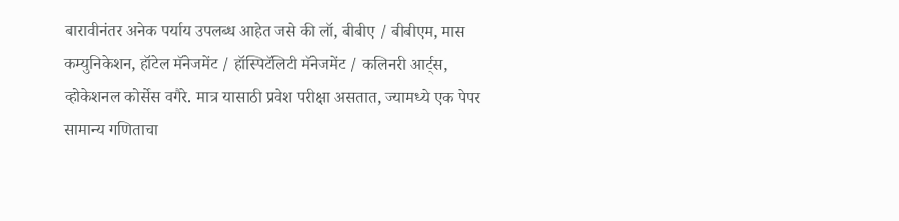बारावीनंतर अनेक पर्याय उपलब्ध आहेत जसे की लॉ, बीबीए / बीबीएम, मास कम्युनिकेशन, हॉटेल मॅनेजमेंट / हॉस्पिटॅलिटी मॅनेजमेंट / कलिनरी आर्ट्स, व्होकेशनल कोर्सेस वगैरे. मात्र यासाठी प्रवेश परीक्षा असतात, ज्यामध्ये एक पेपर सामान्य गणिताचा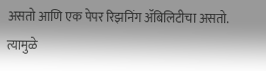असतो आणि एक पेपर रिझनिंग ॲबिलिटीचा असतो. त्यामुळे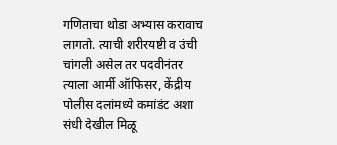गणिताचा थोडा अभ्यास करावाच लागतो. त्याची शरीरयष्टी व उंची चांगली असेल तर पदवीनंतर त्याला आर्मी ऑफिसर, केंद्रीय पोलीस दलांमध्ये कमांडंट अशा संधी देखील मिळू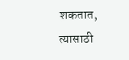शकतात, त्यासाठी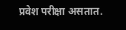प्रवेश परीक्षा असतात.